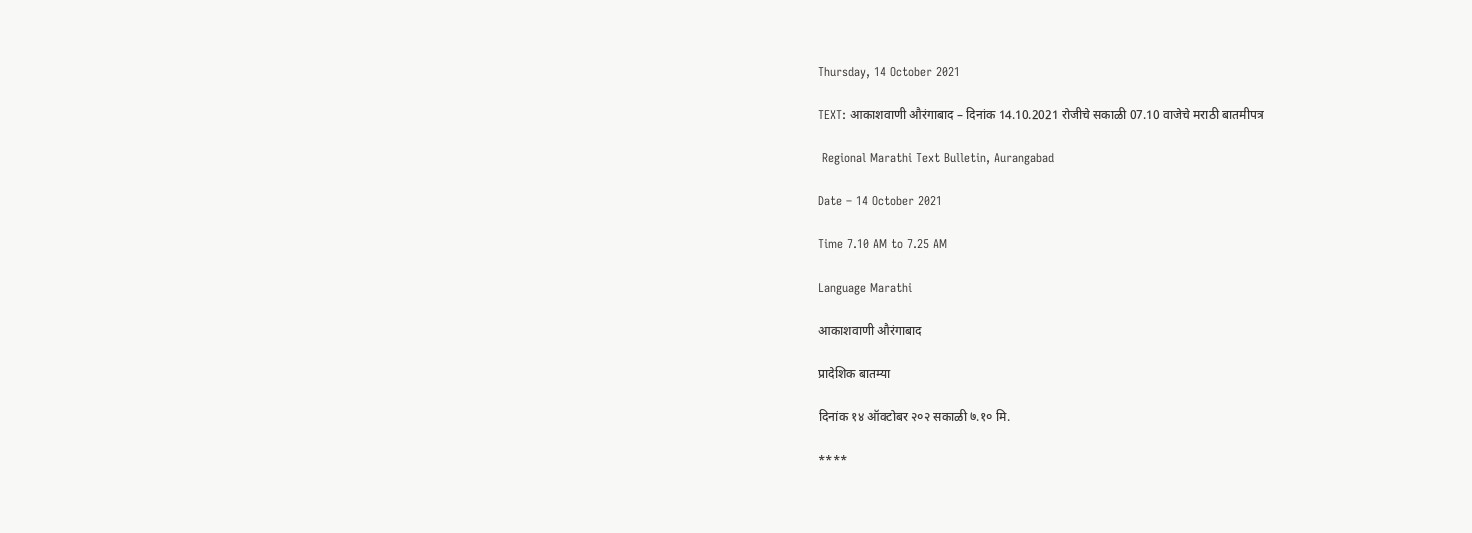Thursday, 14 October 2021

TEXT: आकाशवाणी औरंगाबाद – दिनांक 14.10.2021 रोजीचे सकाळी 07.10 वाजेचे मराठी बातमीपत्र

 Regional Marathi Text Bulletin, Aurangabad

Date – 14 October 2021

Time 7.10 AM to 7.25 AM

Language Marathi

आकाशवाणी औरंगाबाद

प्रादेशिक बातम्या

दिनांक १४ ऑक्टोबर २०२ सकाळी ७.१० मि.

****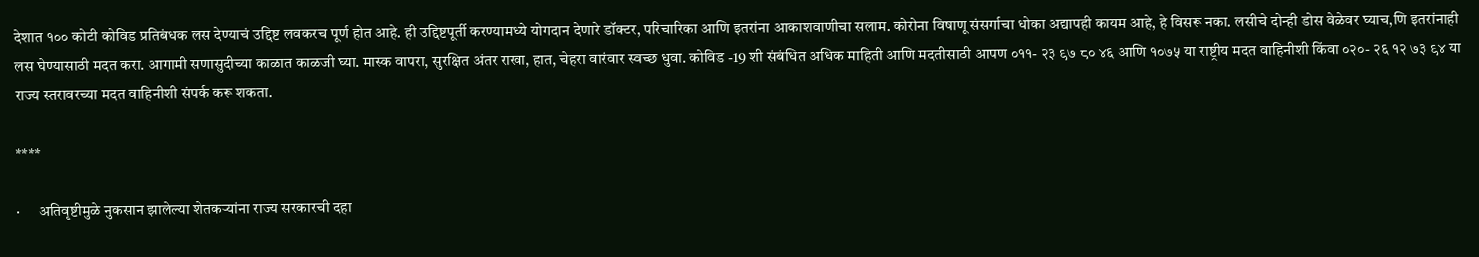देशात १०० कोटी कोविड प्रतिबंधक लस देण्याचं उद्दिष्ट लवकरच पूर्ण होत आहे. ही उद्दिष्टपूर्ती करण्यामध्ये योगदान देणारे डॉक्टर, परिचारिका आणि इतरांना आकाशवाणीचा सलाम. कोरोना विषाणू संसर्गाचा धोका अद्यापही कायम आहे, हे विसरू नका. लसीचे दोन्ही डोस वेळेवर घ्याच,णि इतरांनाही लस घेण्यासाठी मदत करा. आगामी सणासुदीच्या काळात काळजी घ्या. मास्क वापरा, सुरक्षित अंतर राखा, हात, चेहरा वारंवार स्वच्छ धुवा. कोविड -19 शी संबंधित अधिक माहिती आणि मदतीसाठी आपण ०११- २३ ९७ ८० ४६ आणि १०७५ या राष्ट्रीय मदत वाहिनीशी किंवा ०२०- २६ १२ ७३ ९४ या राज्य स्तरावरच्या मदत वाहिनीशी संपर्क करू शकता.

****

·      अतिवृष्टीमुळे नुकसान झालेल्या शेतकऱ्यांना राज्य सरकारची दहा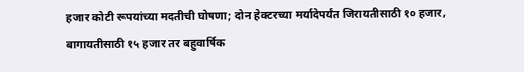हजार कोटी रूपयांच्या मदतीची घोषणा; दोन हेक्टरच्या मर्यादेपर्यंत जिरायतीसाठी १० हजार, बागायतीसाठी १५ हजार तर बहुवार्षिक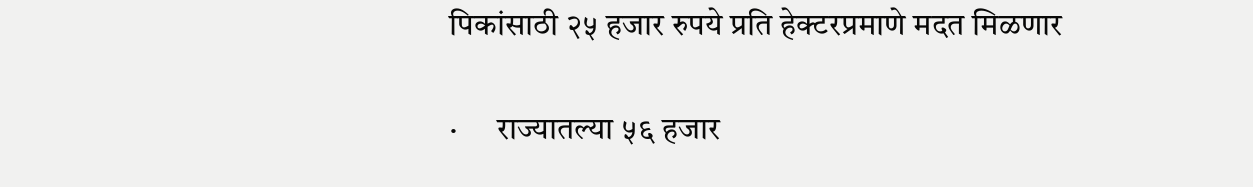पिकांसाठी २५ हजार रुपये प्रति हेक्टरप्रमाणे मदत मिळणार

·      राज्यातल्या ५६ हजार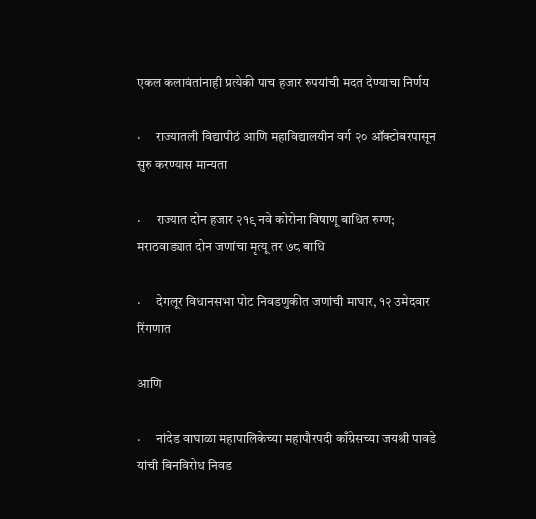एकल कलावंतांनाही प्रत्येकी पाच हजार रुपयांची मदत देण्याचा निर्णय

·      राज्यातली विद्यापीठं आणि महाविद्यालयीन वर्ग २० ऑक्टोबरपासून सुरु करण्यास मान्यता

·      राज्यात दोन हजार २१९ नवे कोरोना विषाणू बाधित रुग्ण; मराठवाड्यात दोन जणांचा मृत्यू तर ७८ बाधि

·      देगलूर विधानसभा पोट निवडणुकीत जणांची माघार, १२ उमेदवार रिंगणात

आणि

·      नांदेड वाघाळा महापालिकेच्या महापौरपदी काँग्रेसच्या जयश्री पावडे यांची बिनविरोध निवड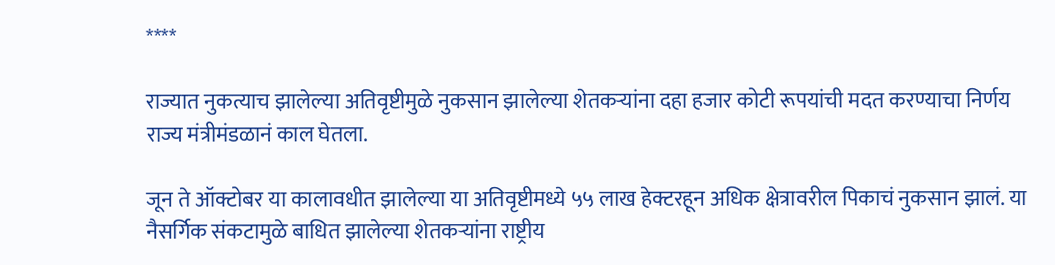****

राज्यात नुकत्याच झालेल्या अतिवृष्टीमुळे नुकसान झालेल्या शेतकऱ्यांना दहा हजार कोटी रूपयांची मदत करण्याचा निर्णय राज्य मंत्रीमंडळानं काल घेतला.

जून ते ऑक्टोबर या कालावधीत झालेल्या या अतिवृष्टीमध्ये ५५ लाख हेक्टरहून अधिक क्षेत्रावरील पिकाचं नुकसान झालं. या नैसर्गिक संकटामुळे बाधित झालेल्या शेतकऱ्यांना राष्ट्रीय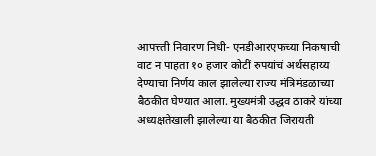आपत्त्ती निवारण निधी- एनडीआरएफच्या निकषाची वाट न पाहता १० हजार कोटीं रुपयांचं अर्थसहाय्य देण्याचा निर्णय काल झालेल्या राज्य मंत्रिमंडळाच्या बैठकीत घेण्यात आला. मुख्यमंत्री उद्धव ठाकरे यांच्या अध्यक्षतेखाली झालेल्या या बैठकीत जिरायती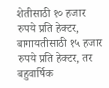शेतीसाठी १० हजार रुपये प्रति हेक्टर, बागायतीसाठी १५ हजार रुपये प्रति हेक्टर, तर बहुवार्षिक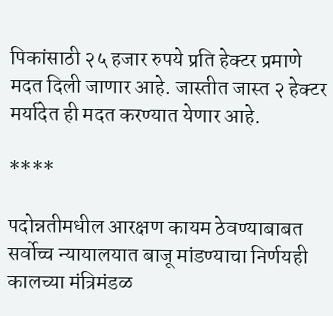पिकांसाठी २५ हजार रुपये प्रति हेक्टर प्रमाणे मदत दिली जाणार आहे. जास्तीत जास्त २ हेक्टर मर्यादेत ही मदत करण्यात येणार आहे.

****

पदोन्नतीमधील आरक्षण कायम ठेवण्याबाबत सर्वोच्च न्यायालयात बाजू मांडण्याचा निर्णयही कालच्या मंत्रिमंडळ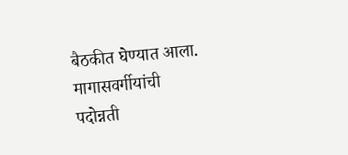बैठकीत घेण्यात आला. मागासवर्गीयांची पदोन्नती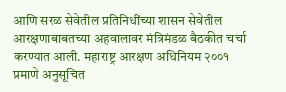आणि सरळ सेवेतील प्रतिनिधींच्या शासन सेवेतील आरक्षणाबाबतच्या अहवालावर मंत्रिमंडळ बैठकीत चर्चा करण्यात आली. महाराष्ट्र आरक्षण अधिनियम २००१ प्रमाणे अनुसूचित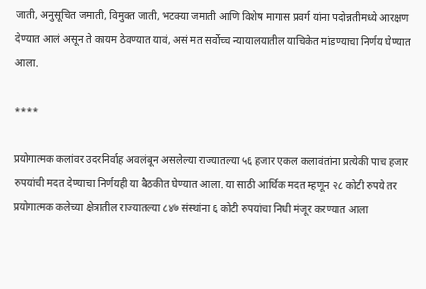जाती, अनुसूचित जमाती, विमुक्त जाती, भटक्या जमाती आणि विशेष मागास प्रवर्ग यांना पदोन्नतीमध्ये आरक्षण देण्यात आलं असून ते कायम ठेवण्यात यावं, असं मत सर्वोच्च न्यायालयातील याचिकेत मांडण्याचा निर्णय घेण्यात आला.

****

प्रयोगात्मक कलांवर उदरनिर्वाह अवलंबून असलेल्या राज्यातल्या ५६ हजार एकल कलावंतांना प्रत्येकी पाच हजार रुपयांची मदत देण्याचा निर्णयही या बैठकीत घेण्यात आला. या साठी आर्थिक मदत म्हणून २८ कोटी रुपये तर प्रयोगात्मक कलेच्या क्षेत्रातील राज्यातल्या ८४७ संस्थांना ६ कोटी रुपयांचा निधी मंजूर करण्यात आला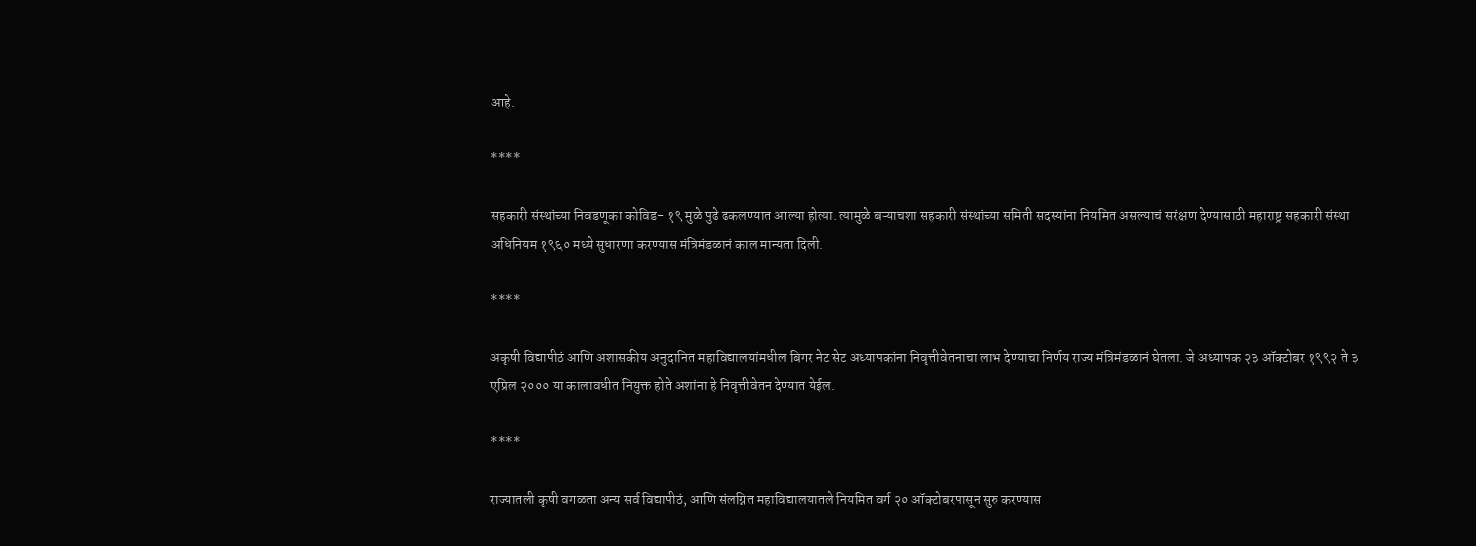आहे.

****

सहकारी संस्थांच्या निवडणूका कोविड- १९ मुळे पुढे ढकलण्यात आल्या होत्या. त्यामुळे बऱ्याचशा सहकारी संस्थांच्या समिती सदस्यांना नियमित असल्याचं सरंक्षण देण्यासाठी महाराष्ट्र सहकारी संस्था अधिनियम १९६० मध्ये सुधारणा करण्यास मंत्रिमंडळानं काल मान्यता दिली.

****

अकृषी विद्यापीठं आणि अशासकीय अनुदानित महाविद्यालयांमधील बिगर नेट सेट अध्यापकांना निवृत्तीवेतनाचा लाभ देण्याचा निर्णय राज्य मंत्रिमंडळानं घेतला. जे अध्यापक २३ ऑक्टोबर १९९२ ते ३ एप्रिल २००० या कालावधीत नियुक्त होते अशांना हे निवृत्तीवेतन देण्यात येईल.

****

राज्यातली कृषी वगळता अन्य सर्व विद्यापीठं, आणि संलग्नित महाविद्यालयातले नियमित वर्ग २० ऑक्टोबरपासून सुरु करण्यास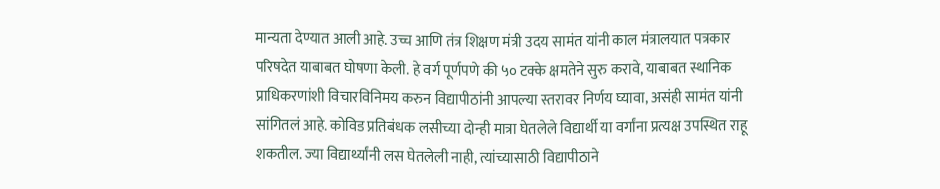मान्यता देण्यात आली आहे. उच्च आणि तंत्र शिक्षण मंत्री उदय सामंत यांनी काल मंत्रालयात पत्रकार परिषदेत याबाबत घोषणा केली. हे वर्ग पूर्णपणे की ५० टक्के क्षमतेने सुरु करावे, याबाबत स्थानिक प्राधिकरणांशी विचारविनिमय करुन विद्यापीठांनी आपल्या स्तरावर निर्णय घ्यावा, असंही सामंत यांनी सांगितलं आहे. कोविड प्रतिबंधक लसीच्या दोन्ही मात्रा घेतलेले विद्यार्थी या वर्गांना प्रत्यक्ष उपस्थित राहू शकतील. ज्या विद्यार्थ्यांनी लस घेतलेली नाही, त्यांच्यासाठी विद्यापीठाने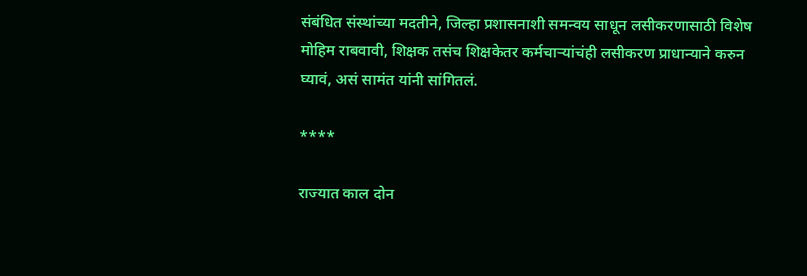संबंधित संस्थांच्या मदतीने, जिल्हा प्रशासनाशी समन्वय साधून लसीकरणासाठी विशेष मोहिम राबवावी, शिक्षक तसंच शिक्षकेतर कर्मचाऱ्यांचंही लसीकरण प्राधान्याने करुन घ्यावं, असं सामंत यांनी सांगितलं.

****

राज्यात काल दोन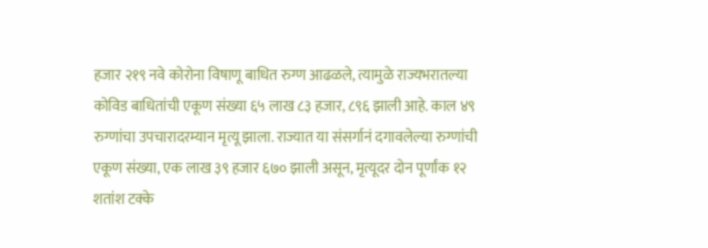हजार २१९ नवे कोरोना विषाणू बाधित रुग्ण आढळले, त्यामुळे राज्यभरातल्या कोविड बाधितांची एकूण संख्या ६५ लाख ८३ हजार, ८९६ झाली आहे. काल ४९ रुग्णांचा उपचारादरम्यान मृत्यू झाला. राज्यात या संसर्गानं दगावलेल्या रुग्णांची एकूण संख्या, एक लाख ३९ हजार ६७० झाली असून, मृत्यूदर दोन पूर्णांक १२ शतांश टक्के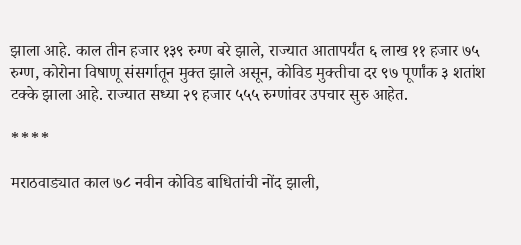झाला आहे. काल तीन हजार १३९ रुग्ण बरे झाले, राज्यात आतापर्यंत ६ लाख ११ हजार ७५ रुग्ण, कोरोना विषाणू संसर्गातून मुक्त झाले असून, कोविड मुक्तीचा दर ९७ पूर्णांक ३ शतांश टक्के झाला आहे. राज्यात सध्या २९ हजार ५५५ रुग्णांवर उपचार सुरु आहेत.

****

मराठवाड्यात काल ७८ नवीन कोविड बाधितांची नोंद झाली,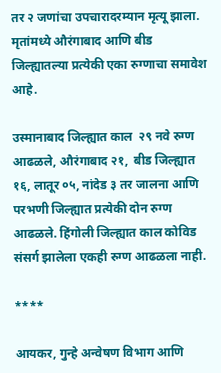तर २ जणांचा उपचारादरम्यान मृत्यू झाला. मृतांमध्ये औरंगाबाद आणि बीड जिल्ह्यातल्या प्रत्येकी एका रुग्णाचा समावेश आहे.

उस्मानाबाद जिल्ह्यात काल  २९ नवे रुग्ण आढळले, औरंगाबाद २१,  बीड जिल्ह्यात १६, लातूर ०५, नांदेड ३ तर जालना आणि परभणी जिल्ह्यात प्रत्येकी दोन रुग्ण आढळले. हिंगोली जिल्ह्यात काल कोविड संसर्ग झालेला एकही रुग्ण आढळला नाही.

****

आयकर, गुन्हे अन्वेषण विभाग आणि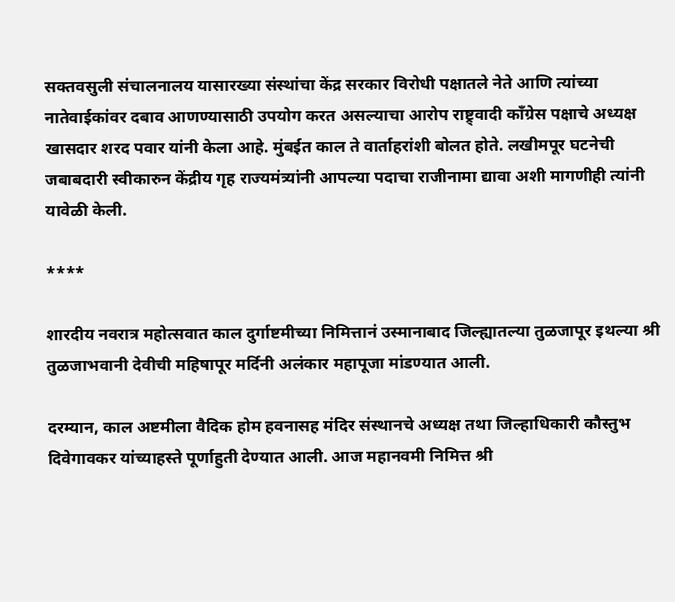सक्तवसुली संचालनालय यासारख्या संस्थांचा केंद्र सरकार विरोधी पक्षातले नेते आणि त्यांच्या नातेवाईकांवर दबाव आणण्यासाठी उपयोग करत असल्याचा आरोप राष्ट्र्वादी काँग्रेस पक्षाचे अध्यक्ष खासदार शरद पवार यांनी केला आहे. मुंबईत काल ते वार्ताहरांशी बोलत होते. लखीमपूर घटनेची जबाबदारी स्वीकारुन केंद्रीय गृह राज्यमंत्र्यांनी आपल्या पदाचा राजीनामा द्यावा अशी मागणीही त्यांनी यावेळी केली.

****

शारदीय नवरात्र महोत्सवात काल दुर्गाष्टमीच्या निमित्तानं उस्मानाबाद जिल्ह्यातल्या तुळजापूर इथल्या श्री तुळजाभवानी देवीची महिषापूर मर्दिनी अलंकार महापूजा मांडण्यात आली.

दरम्यान, काल अष्टमीला वैदिक होम हवनासह मंदिर संस्थानचे अध्यक्ष तथा जिल्हाधिकारी कौस्तुभ दिवेगावकर यांच्याहस्ते पूर्णाहुती देण्यात आली. आज महानवमी निमित्त श्री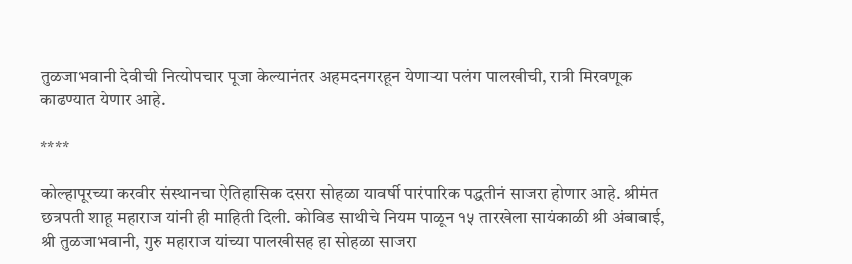तुळजाभवानी देवीची नित्योपचार पूजा केल्यानंतर अहमदनगरहून येणाऱ्या पलंग पालखीची, रात्री मिरवणूक काढण्यात येणार आहे.

****

कोल्हापूरच्या करवीर संस्थानचा ऐतिहासिक दसरा सोहळा यावर्षी पारंपारिक पद्धतीनं साजरा होणार आहे. श्रीमंत छत्रपती शाहू महाराज यांनी ही माहिती दिली. कोविड साथीचे नियम पाळून १५ तारखेला सायंकाळी श्री अंबाबाई, श्री तुळजाभवानी, गुरु महाराज यांच्या पालखीसह हा सोहळा साजरा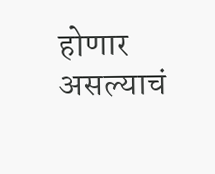होणार असल्याचं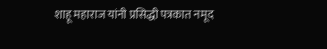शाहू महाराज यांनी प्रसिद्धी पत्रकात नमूद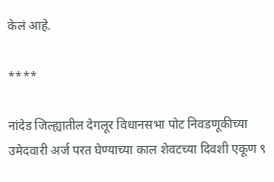केलं आहे.

****

नांदेड जिल्ह्यातील देगलूर विधानसभा पोट निवडणूकीच्या उमेदवारी अर्ज परत घेण्याच्या काल शेवटच्या दिवशी एकूण ९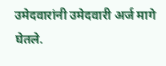उमेदवारांनी उमेदवारी अर्ज मागे घेतले.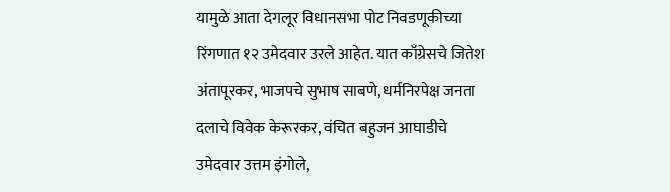यामुळे आता देगलूर विधानसभा पोट निवडणूकीच्या रिंगणात १२ उमेदवार उरले आहेत. यात काँग्रेसचे जितेश अंतापूरकर, भाजपचे सुभाष साबणे, धर्मनिरपेक्ष जनता दलाचे विवेक केरूरकर, वंचित बहुजन आघाडीचे उमेदवार उत्तम इंगोले,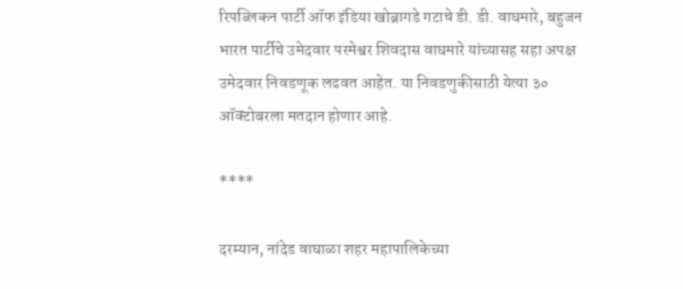रिपब्लिकन पार्टी ऑफ इंडिया खोब्रागडे गटाचे डी. डी. वाघमारे, बहुजन भारत पार्टीचे उमेदवार परमेश्वर शिवदास वाघमारे यांच्यासह सहा अपक्ष उमेदवार निवडणूक लढवत आहेत. या निवडणुकीसाठी येत्या ३० ऑक्टोबरला मतदान होणार आहे.

****

दरम्यान, नांदेड वाघाळा शहर महापालिकेच्या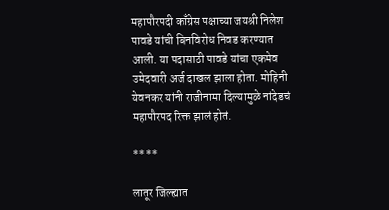महापौरपदी काँग्रेस पक्षाच्या जयश्री निलेश पावडे यांची बिनविरोध निवड करण्यात आली. या पदासाठी पावडे यांचा एकमेव उमेदवारी अर्ज दाखल झाला होता. मोहिनी येवनकर यांनी राजीनामा दिल्यामुळे नांदेडचं महापौरपद रिक्त झालं होतं.

****

लातूर जिल्ह्यात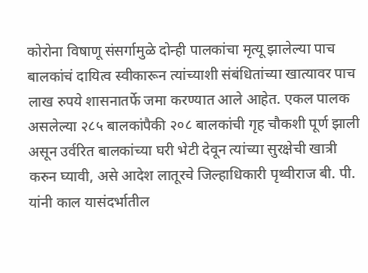कोरोना विषाणू संसर्गामुळे दोन्ही पालकांचा मृत्यू झालेल्या पाच बालकांचं दायित्व स्वीकारून त्यांच्याशी संबंधितांच्या खात्यावर पाच लाख रुपये शासनातर्फे जमा करण्यात आले आहेत. एकल पालक असलेल्या २८५ बालकांपैकी २०८ बालकांची गृह चौकशी पूर्ण झाली असून उर्वरित बालकांच्या घरी भेटी देवून त्यांच्या सुरक्षेची खात्री करुन घ्यावी, असे आदेश लातूरचे जिल्हाधिकारी पृथ्वीराज बी. पी. यांनी काल यासंदर्भातील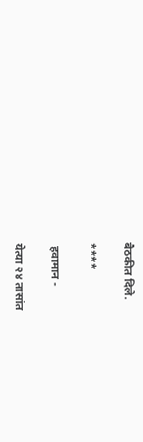बैठकीत दिले.

****

 हवामान -

येत्या २४ तासांत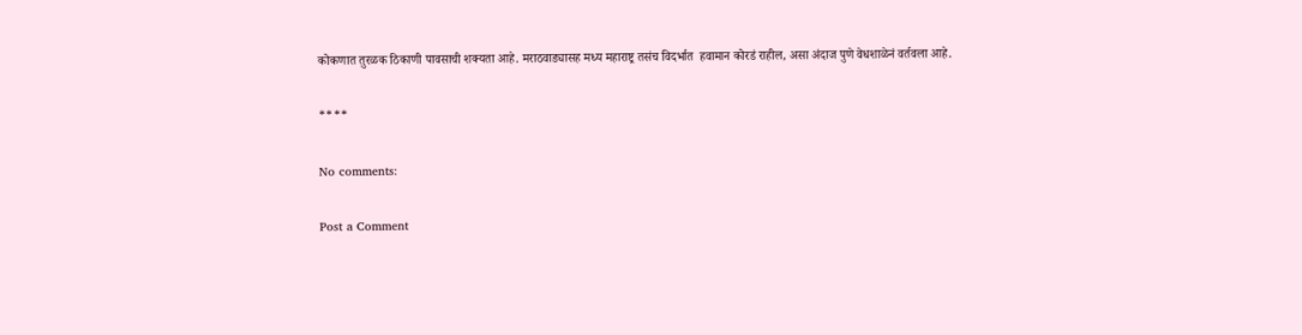कोकणात तुरळक ठिकाणी पावसाची शक्यता आहे. मराठवाड्यासह मध्य महाराष्ट्र तसंच विदर्भात  हवामान कोरडं राहील, असा अंदाज पुणे वेधशाळेनं वर्तवला आहे.

****

No comments:

Post a Comment